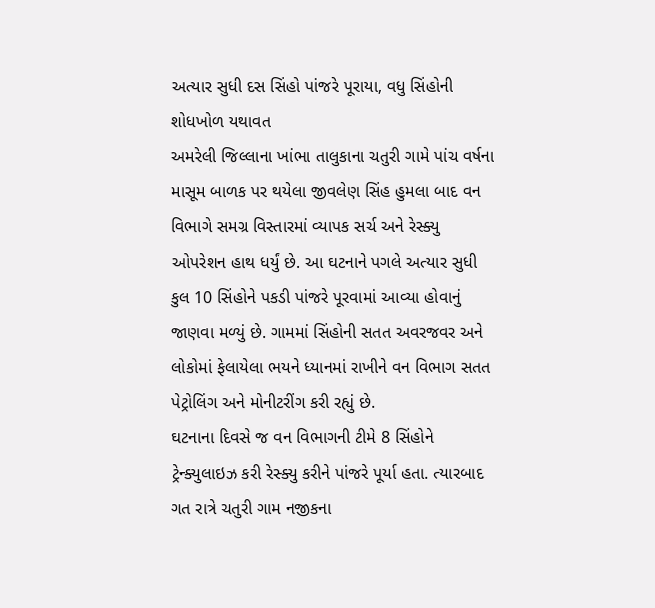અત્યાર સુધી દસ સિંહો પાંજરે પૂરાયા, વધુ સિંહોની શોધખોળ યથાવત
અમરેલી જિલ્લાના ખાંભા તાલુકાના ચતુરી ગામે પાંચ વર્ષના માસૂમ બાળક પર થયેલા જીવલેણ સિંહ હુમલા બાદ વન વિભાગે સમગ્ર વિસ્તારમાં વ્યાપક સર્ચ અને રેસ્ક્યુ ઓપરેશન હાથ ધર્યું છે. આ ઘટનાને પગલે અત્યાર સુધી કુલ 10 સિંહોને પકડી પાંજરે પૂરવામાં આવ્યા હોવાનું જાણવા મળ્યું છે. ગામમાં સિંહોની સતત અવરજવર અને લોકોમાં ફેલાયેલા ભયને ધ્યાનમાં રાખીને વન વિભાગ સતત પેટ્રોલિંગ અને મોનીટરીંગ કરી રહ્યું છે.
ઘટનાના દિવસે જ વન વિભાગની ટીમે 8 સિંહોને ટ્રેન્ક્યુલાઇઝ કરી રેસ્ક્યુ કરીને પાંજરે પૂર્યા હતા. ત્યારબાદ ગત રાત્રે ચતુરી ગામ નજીકના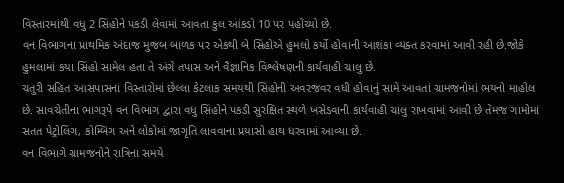વિસ્તારમાંથી વધુ 2 સિંહોને પકડી લેવામાં આવતા કુલ આંકડો 10 પર પહોંચ્યો છે.
વન વિભાગના પ્રાથમિક અંદાજ મુજબ બાળક પર એકથી બે સિંહોએ હુમલો કર્યો હોવાની આશંકા વ્યક્ત કરવામાં આવી રહી છે.જોકે હુમલામાં કયા સિંહો સામેલ હતા તે અંગે તપાસ અને વૈજ્ઞાનિક વિશ્લેષણની કાર્યવાહી ચાલુ છે.
ચતુરી સહિત આસપાસના વિસ્તારોમાં છેલ્લા કેટલાક સમયથી સિંહોની અવરજવર વધી હોવાનું સામે આવતાં ગ્રામજનોમાં ભયનો માહોલ છે. સાવચેતીના ભાગરૂપે વન વિભાગ દ્વારા વધુ સિંહોને પકડી સુરક્ષિત સ્થળે ખસેડવાની કાર્યવાહી ચાલુ રાખવામાં આવી છે તેમજ ગામોમાં સતત પેટ્રોલિંગ, કોમ્બિંગ અને લોકોમાં જાગૃતિ લાવવાના પ્રયાસો હાથ ધરવામાં આવ્યા છે.
વન વિભાગે ગ્રામજનોને રાત્રિના સમયે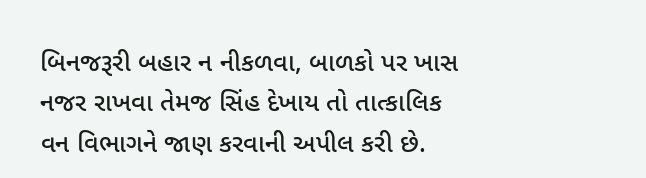બિનજરૂરી બહાર ન નીકળવા, બાળકો પર ખાસ નજર રાખવા તેમજ સિંહ દેખાય તો તાત્કાલિક વન વિભાગને જાણ કરવાની અપીલ કરી છે.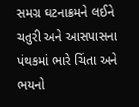સમગ્ર ઘટનાક્રમને લઈને ચતુરી અને આસપાસના પંથકમાં ભારે ચિંતા અને ભયનો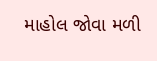માહોલ જોવા મળી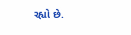રહ્યો છે.